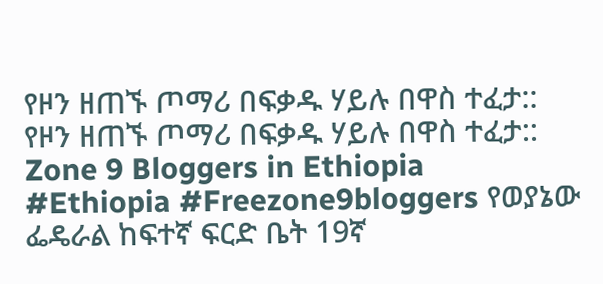የዞን ዘጠኙ ጦማሪ በፍቃዱ ሃይሉ በዋስ ተፈታ::
የዞን ዘጠኙ ጦማሪ በፍቃዱ ሃይሉ በዋስ ተፈታ:: Zone 9 Bloggers in Ethiopia
#Ethiopia #Freezone9bloggers የወያኔው ፌዴራል ከፍተኛ ፍርድ ቤት 19ኛ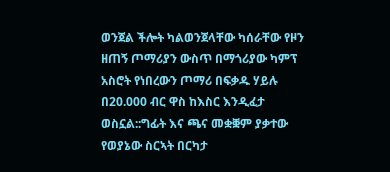ወንጀል ችሎት ካልወንጀላቸው ካሰራቸው የዞን ዘጠኝ ጦማሪያን ውስጥ በማጎሪያው ካምፕ አስሮት የነበረውን ጦማሪ በፍቃዱ ሃይሉ በ20.000 ብር ዋስ ከእስር እንዲፈታ ወስኗል::ግፊት እና ጫና መቋቛም ያቃተው የወያኔው ስርኣት በርካታ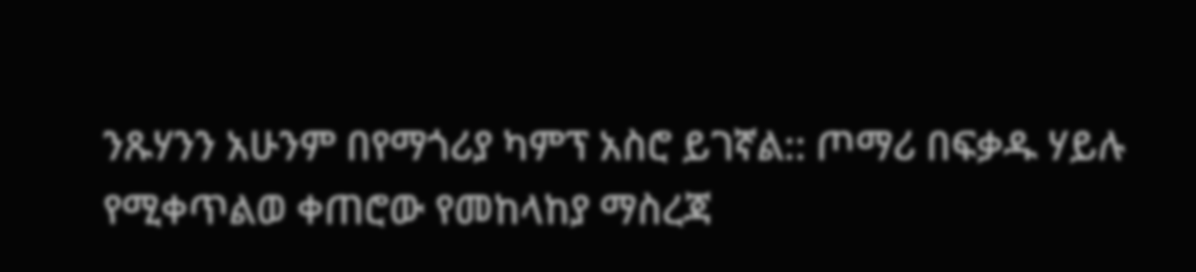ንጹሃንን አሁንም በየማጎሪያ ካምፕ አስሮ ይገኛል:: ጦማሪ በፍቃዱ ሃይሉ የሚቀጥልወ ቀጠሮው የመከላከያ ማስረጃ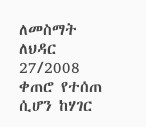ለመስማት ለህዳር 27/2008 ቀጠሮ የተሰጠ ሲሆን ከሃገር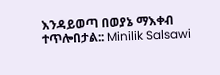እንዳይወጣ በወያኔ ማእቀብ ተጥሎበታል:: Minilik Salsawi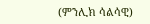(ምንሊክ ሳልሳዊ)